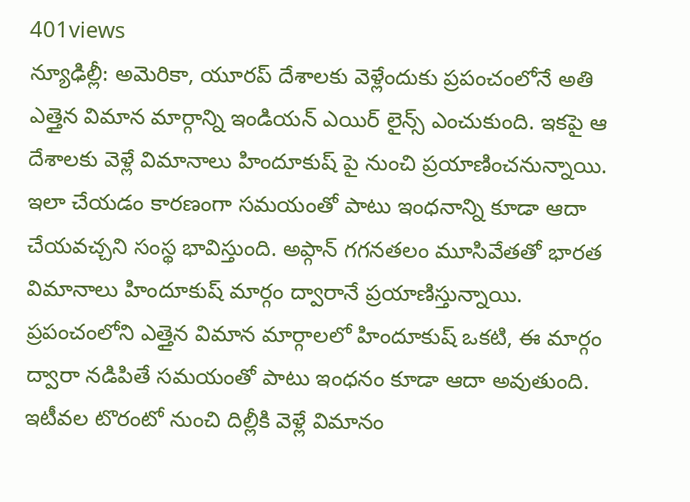401views
న్యూఢిల్లీ: అమెరికా, యూరప్ దేశాలకు వెళ్లేందుకు ప్రపంచంలోనే అతి ఎత్తైన విమాన మార్గాన్ని ఇండియన్ ఎయిర్ లైన్స్ ఎంచుకుంది. ఇకపై ఆ దేశాలకు వెళ్లే విమానాలు హిందూకుష్ పై నుంచి ప్రయాణించనున్నాయి. ఇలా చేయడం కారణంగా సమయంతో పాటు ఇంధనాన్ని కూడా ఆదా చేయవచ్చని సంస్థ భావిస్తుంది. అప్గాన్ గగనతలం మూసివేతతో భారత విమానాలు హిందూకుష్ మార్గం ద్వారానే ప్రయాణిస్తున్నాయి.
ప్రపంచంలోని ఎత్తైన విమాన మార్గాలలో హిందూకుష్ ఒకటి, ఈ మార్గం ద్వారా నడిపితే సమయంతో పాటు ఇంధనం కూడా ఆదా అవుతుంది. ఇటీవల టొరంటో నుంచి దిల్లీకి వెళ్లే విమానం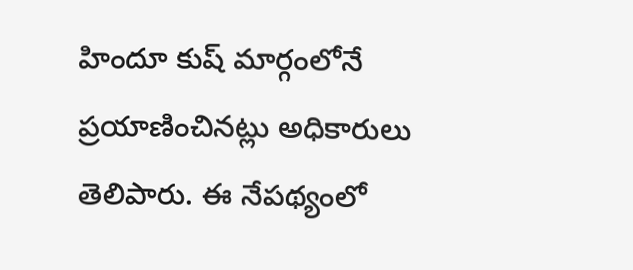హిందూ కుష్ మార్గంలోనే ప్రయాణించినట్లు అధికారులు తెలిపారు. ఈ నేపథ్యంలో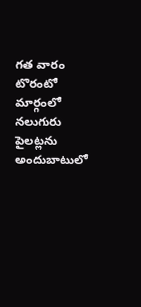గత వారం టొరంటో మార్గంలో నలుగురు పైలట్లను అందుబాటులో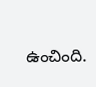ఉంచింది.